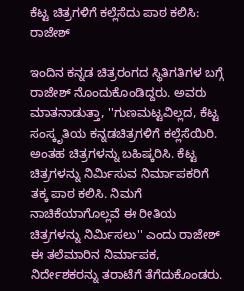ಕೆಟ್ಟ ಚಿತ್ರಗಳಿಗೆ ಕಲ್ಲೆಸೆದು ಪಾಠ ಕಲಿಸಿ: ರಾಜೇಶ್

ಇಂದಿನ ಕನ್ನಡ ಚಿತ್ರರಂಗದ ಸ್ಥಿತಿಗತಿಗಳ ಬಗ್ಗೆ ರಾಜೇಶ್ ನೊಂದುಕೊಂಡಿದ್ದರು. ಅವರು ಮಾತನಾಡುತ್ತಾ, ''ಗುಣಮಟ್ಟವಿಲ್ಲದ, ಕೆಟ್ಟ ಸಂಸ್ಕೃತಿಯ ಕನ್ನಡಚಿತ್ರಗಳಿಗೆ ಕಲ್ಲೆಸೆಯಿರಿ. ಅಂತಹ ಚಿತ್ರಗಳನ್ನು ಬಹಿಷ್ಕರಿಸಿ. ಕೆಟ್ಟ ಚಿತ್ರಗಳನ್ನು ನಿರ್ಮಿಸುವ ನಿರ್ಮಾಪಕರಿಗೆ ತಕ್ಕ ಪಾಠ ಕಲಿಸಿ. ನಿಮಗೆ ನಾಚಿಕೆಯಾಗೊಲ್ಲವೆ ಈ ರೀತಿಯ ಚಿತ್ರಗಳನ್ನು ನಿರ್ಮಿಸಲು'' ಎಂದು ರಾಜೇಶ್ ಈ ತಲೆಮಾರಿನ ನಿರ್ಮಾಪಕ, ನಿರ್ದೇಶಕರನ್ನು ತರಾಟೆಗೆ ತೆಗೆದುಕೊಂಡರು.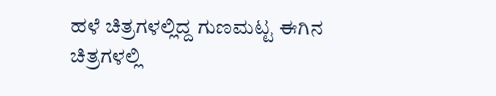ಹಳೆ ಚಿತ್ರಗಳಲ್ಲಿದ್ದ ಗುಣಮಟ್ಟ ಈಗಿನ ಚಿತ್ರಗಳಲ್ಲಿ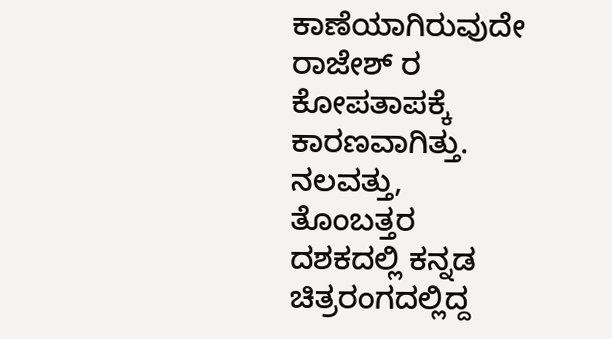ಕಾಣೆಯಾಗಿರುವುದೇ ರಾಜೇಶ್ ರ ಕೋಪತಾಪಕ್ಕೆ ಕಾರಣವಾಗಿತ್ತು. ನಲವತ್ತು, ತೊಂಬತ್ತರ ದಶಕದಲ್ಲಿ ಕನ್ನಡ ಚಿತ್ರರಂಗದಲ್ಲಿದ್ದ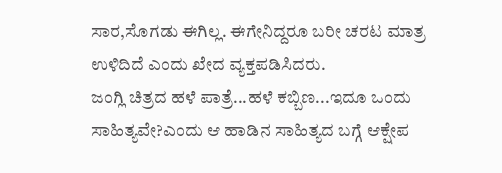ಸಾರ,ಸೊಗಡು ಈಗಿಲ್ಲ. ಈಗೇನಿದ್ದರೂ ಬರೀ ಚರಟ ಮಾತ್ರ ಉಳಿದಿದೆ ಎಂದು ಖೇದ ವ್ಯಕ್ತಪಡಿಸಿದರು.
ಜಂಗ್ಲಿ ಚಿತ್ರದ ಹಳೆ ಪಾತ್ರೆ...ಹಳೆ ಕಬ್ಬಿಣ...ಇದೂ ಒಂದು ಸಾಹಿತ್ಯವೇ?ಎಂದು ಆ ಹಾಡಿನ ಸಾಹಿತ್ಯದ ಬಗ್ಗೆ ಆಕ್ಷೇಪ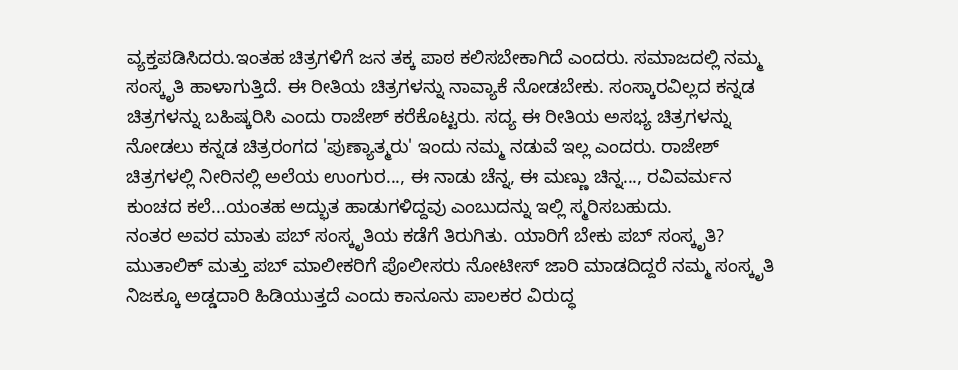ವ್ಯಕ್ತಪಡಿಸಿದರು.ಇಂತಹ ಚಿತ್ರಗಳಿಗೆ ಜನ ತಕ್ಕ ಪಾಠ ಕಲಿಸಬೇಕಾಗಿದೆ ಎಂದರು. ಸಮಾಜದಲ್ಲಿ ನಮ್ಮ ಸಂಸ್ಕೃತಿ ಹಾಳಾಗುತ್ತಿದೆ. ಈ ರೀತಿಯ ಚಿತ್ರಗಳನ್ನು ನಾವ್ಯಾಕೆ ನೋಡಬೇಕು. ಸಂಸ್ಕಾರವಿಲ್ಲದ ಕನ್ನಡ ಚಿತ್ರಗಳನ್ನು ಬಹಿಷ್ಕರಿಸಿ ಎಂದು ರಾಜೇಶ್ ಕರೆಕೊಟ್ಟರು. ಸದ್ಯ ಈ ರೀತಿಯ ಅಸಭ್ಯ ಚಿತ್ರಗಳನ್ನು ನೋಡಲು ಕನ್ನಡ ಚಿತ್ರರಂಗದ 'ಪುಣ್ಯಾತ್ಮರು' ಇಂದು ನಮ್ಮ ನಡುವೆ ಇಲ್ಲ ಎಂದರು. ರಾಜೇಶ್ ಚಿತ್ರಗಳಲ್ಲಿ ನೀರಿನಲ್ಲಿ ಅಲೆಯ ಉಂಗುರ..., ಈ ನಾಡು ಚೆನ್ನ, ಈ ಮಣ್ಣು ಚಿನ್ನ..., ರವಿವರ್ಮನ ಕುಂಚದ ಕಲೆ...ಯಂತಹ ಅದ್ಭುತ ಹಾಡುಗಳಿದ್ದವು ಎಂಬುದನ್ನು ಇಲ್ಲಿ ಸ್ಮರಿಸಬಹುದು.
ನಂತರ ಅವರ ಮಾತು ಪಬ್ ಸಂಸ್ಕೃತಿಯ ಕಡೆಗೆ ತಿರುಗಿತು. ಯಾರಿಗೆ ಬೇಕು ಪಬ್ ಸಂಸ್ಕೃತಿ? ಮುತಾಲಿಕ್ ಮತ್ತು ಪಬ್ ಮಾಲೀಕರಿಗೆ ಪೊಲೀಸರು ನೋಟೀಸ್ ಜಾರಿ ಮಾಡದಿದ್ದರೆ ನಮ್ಮ ಸಂಸ್ಕೃತಿ ನಿಜಕ್ಕೂ ಅಡ್ಡದಾರಿ ಹಿಡಿಯುತ್ತದೆ ಎಂದು ಕಾನೂನು ಪಾಲಕರ ವಿರುದ್ಧ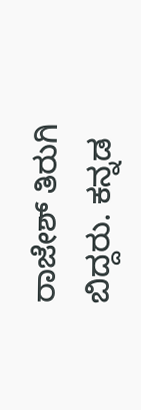ರಾಜೇಶ್ ತಿರುಗಿ ಬಿದ್ದರು. ಕನ್ನಡ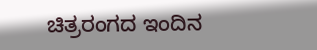ಚಿತ್ರರಂಗದ ಇಂದಿನ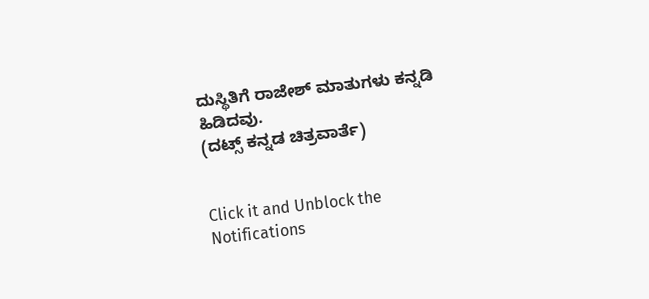ದುಸ್ಥಿತಿಗೆ ರಾಜೇಶ್ ಮಾತುಗಳು ಕನ್ನಡಿ ಹಿಡಿದವು.
(ದಟ್ಸ್ ಕನ್ನಡ ಚಿತ್ರವಾರ್ತೆ)


Click it and Unblock the Notifications